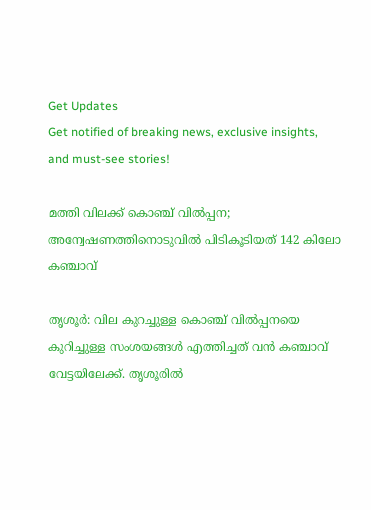Get Updates
Get notified of breaking news, exclusive insights, and must-see stories!

മത്തി വിലക്ക് കൊഞ്ച് വില്‍പ്പന; അന്വേഷണത്തിനൊടുവില്‍ പിടികൂടിയത് 142 കിലോ കഞ്ചാവ്

തൃശൂര്‍: വില കുറച്ചുള്ള കൊഞ്ച് വില്‍പ്പനയെ കുറിച്ചുള്ള സംശയങ്ങള്‍ എത്തിച്ചത് വന്‍ കഞ്ചാവ് വേട്ടയിലേക്ക്. തൃശൂരില്‍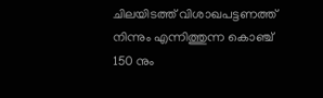ചിലയിടത്ത് വിശാഖപട്ടണത്ത് നിന്നും എന്നിത്തുന്ന കൊഞ്ച് 150 നും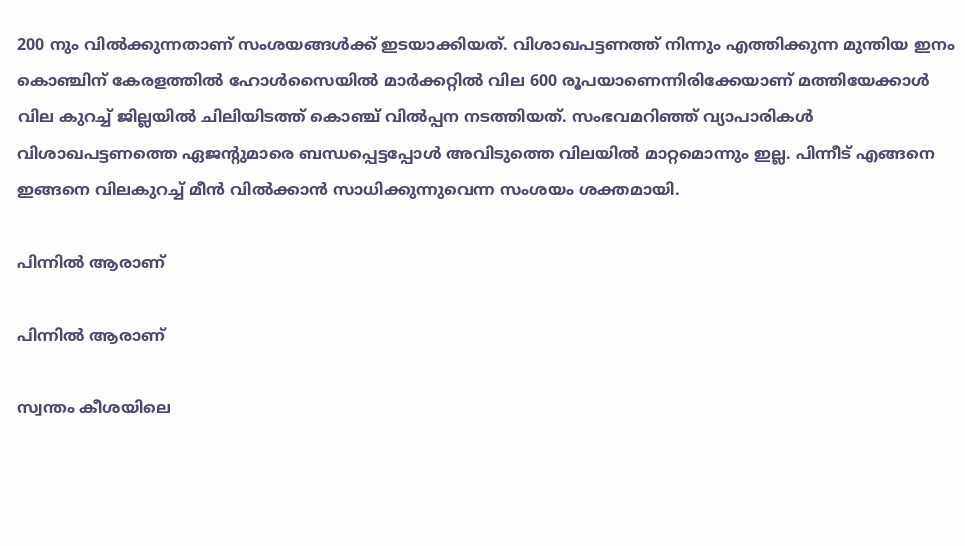200 നും വില്‍ക്കുന്നതാണ് സംശയങ്ങള്‍ക്ക് ഇടയാക്കിയത്. വിശാഖപട്ടണത്ത് നിന്നും എത്തിക്കുന്ന മുന്തിയ ഇനം കൊഞ്ചിന് കേരളത്തില്‍ ഹോള്‍സൈയില്‍ മാര്‍ക്കറ്റില്‍ വില 600 രൂപയാണെന്നിരിക്കേയാണ് മത്തിയേക്കാള്‍ വില കുറച്ച് ജില്ലയില്‍ ചിലിയിടത്ത് കൊഞ്ച് വില്‍പ്പന നടത്തിയത്. സംഭവമറിഞ്ഞ് വ്യാപാരികള്‍ വിശാഖപട്ടണത്തെ ഏജന്റുമാരെ ബന്ധപ്പെട്ടപ്പോള്‍ അവിടുത്തെ വിലയില്‍ മാറ്റമൊന്നും ഇല്ല. പിന്നീട് എങ്ങനെ ഇങ്ങനെ വിലകുറച്ച് മീന്‍ വില്‍ക്കാന്‍ സാധിക്കുന്നുവെന്ന സംശയം ശക്തമായി.

പിന്നില്‍ ആരാണ്

പിന്നില്‍ ആരാണ്

സ്വന്തം കീശയിലെ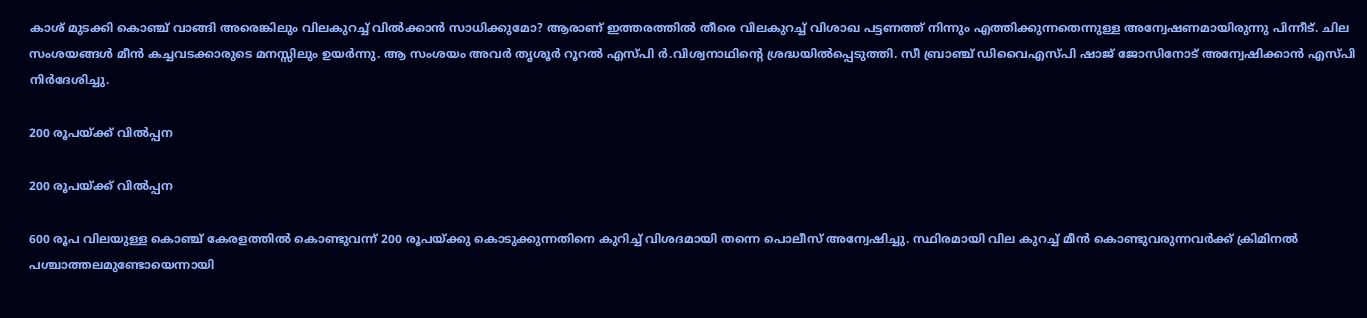കാശ് മുടക്കി കൊഞ്ച് വാങ്ങി അരെങ്കിലും വിലകുറച്ച് വില്‍ക്കാന്‍ സാധിക്കുമോ? ആരാണ് ഇത്തരത്തില്‍ തീരെ വിലകുറച്ച് വിശാഖ പട്ടണത്ത് നിന്നും എത്തിക്കുന്നതെന്നുള്ള അന്വേഷണമായിരുന്നു പിന്നീട്. ചില സംശയങ്ങള്‍ മീന്‍ കച്ചവടക്കാരുടെ മനസ്സിലും ഉയര്‍ന്നു. ആ സംശയം അവര്‍ തൃശൂര്‍ റൂറല്‍ എസ്പി ര്‍.വിശ്വനാഥിന്‍റെ ശ്രദ്ധയില്‍പ്പെടുത്തി. സീ ബ്രാഞ്ച് ഡിവൈഎസ്പി ഷാജ് ജോസിനോട് അന്വേഷിക്കാന്‍ എസ്പി നിര്‍ദേശിച്ചു.

200 രൂപയ്ക്ക് വില്‍പ്പന

200 രൂപയ്ക്ക് വില്‍പ്പന

600 രൂപ വിലയുള്ള കൊഞ്ച് കേരളത്തില്‍ കൊണ്ടുവന്ന് 200 രൂപയ്ക്കു കൊടുക്കുന്നതിനെ കുറിച്ച് വിശദമായി തന്നെ പൊലീസ് അന്വേഷിച്ചു. സ്ഥിരമായി വില കുറച്ച് മീന്‍ കൊണ്ടുവരുന്നവര്‍ക്ക് ക്രിമിനല്‍ പശ്ചാത്തലമുണ്ടോയെന്നായി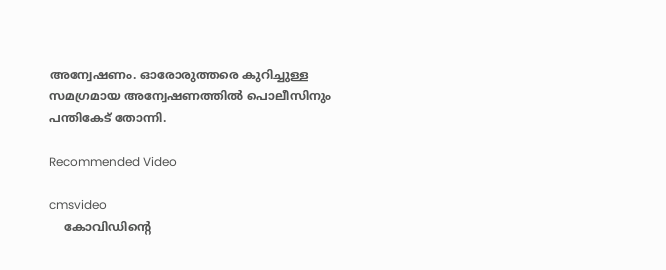അന്വേഷണം. ഓരോരുത്തരെ കുറിച്ചുള്ള സമഗ്രമായ അന്വേഷണത്തില്‍ പൊലീസിനും പന്തികേട് തോന്നി.

Recommended Video

cmsvideo
    കോവിഡിന്റെ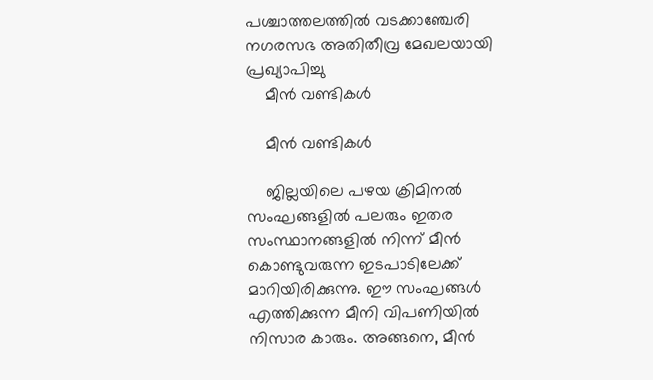പശ്ചാത്തലത്തിൽ വടക്കാഞ്ചേരി നഗരസഭ അതിതീവ്ര മേഖലയായി പ്രഖ്യാപിച്ചു
    മീന്‍ വണ്ടികള്‍

    മീന്‍ വണ്ടികള്‍

    ജില്ലയിലെ പഴയ ക്രിമിനല്‍ സംഘങ്ങളില്‍ പലരും ഇതര സംസ്ഥാനങ്ങളില്‍ നിന്ന് മീന്‍ കൊണ്ടുവരുന്ന ഇടപാടിലേക്ക് മാറിയിരിക്കുന്നു. ഈ സംഘങ്ങള്‍ എത്തിക്കുന്ന മീനി വിപണിയില്‍ നിസാര കാരും. അങ്ങനെ, മീന്‍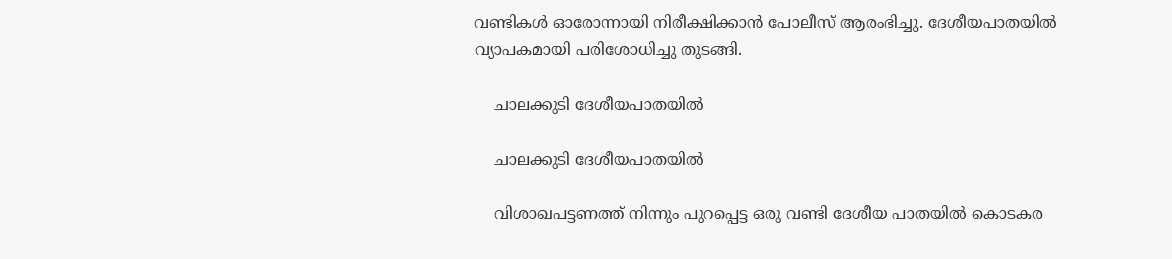വണ്ടികള്‍ ഓരോന്നായി നിരീക്ഷിക്കാന്‍ പോലീസ് ആരംഭിച്ചു. ദേശീയപാതയില്‍ വ്യാപകമായി പരിശോധിച്ചു തുടങ്ങി.

    ചാലക്കുടി ദേശീയപാതയില്‍

    ചാലക്കുടി ദേശീയപാതയില്‍

    വിശാഖപട്ടണത്ത് നിന്നും പുറപ്പെട്ട ഒരു വണ്ടി ദേശീയ പാതയില്‍ കൊടകര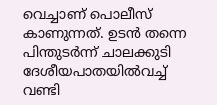വെച്ചാണ് പൊലീസ് കാണുന്നത്. ഉടന്‍ തന്നെ പിന്തുടര്‍ന്ന് ചാലക്കുടി ദേശീയപാതയില്‍വച്ച് വണ്ടി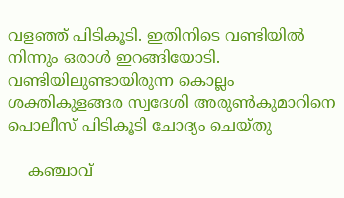വളഞ്ഞ് പിടികൂടി. ഇതിനിടെ വണ്ടിയില്‍ നിന്നും ഒരാള്‍ ഇറങ്ങിയോടി. വണ്ടിയിലുണ്ടായിരുന്ന കൊല്ലം ശക്തികുളങ്ങര സ്വദേശി അരുണ്‍കുമാറിനെ പൊലീസ് പിടികൂടി ചോദ്യം ചെയ്തു

    കഞ്ചാവ്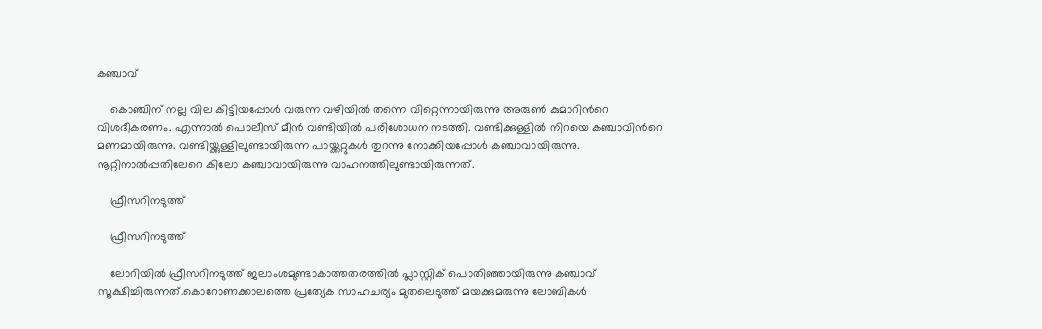കഞ്ചാവ്

    കൊഞ്ചിന് നല്ല വില കിട്ടിയപ്പോള്‍ വരുന്ന വഴിയില്‍ തന്നെ വിറ്റെന്നായിരുന്നു അരുണ്‍ കുമാറിന്‍റെ വിശദീകരണം. എന്നാല്‍ പൊലീസ് മീന്‍ വണ്ടിയില്‍ പരിശോധന നടത്തി. വണ്ടിക്കുള്ളില്‍ നിറയെ കഞ്ചാവിന്‍റെ മണമായിരുന്നു. വണ്ടിയ്ക്കുള്ളിലുണ്ടായിരുന്ന പായ്ക്കറ്റുകള്‍ തുറന്നു നോക്കിയപ്പോള്‍ കഞ്ചാവായിരുന്നു. നൂറ്റിനാല്‍പ്പതിലേറെ കിലോ കഞ്ചാവായിരുന്നു വാഹനത്തിലുണ്ടായിരുന്നത്.

    ഫ്രീസറിനടുത്ത്

    ഫ്രീസറിനടുത്ത്

    ലോറിയിൽ ഫ്രീസറിനടുത്ത് ജലാംശമുണ്ടാകാത്തതരത്തിൽ പ്ലാസ്റ്റിക് പൊതിഞ്ഞായിരുന്നു കഞ്ചാവ് സൂക്ഷിച്ചിരുന്നത്.കൊറോണക്കാലത്തെ പ്രത്യേക സാഹചര്യം മുതലെടുത്ത് മയക്കുമരുന്നു ലോബികൾ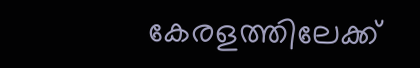കേരളത്തിലേക്ക്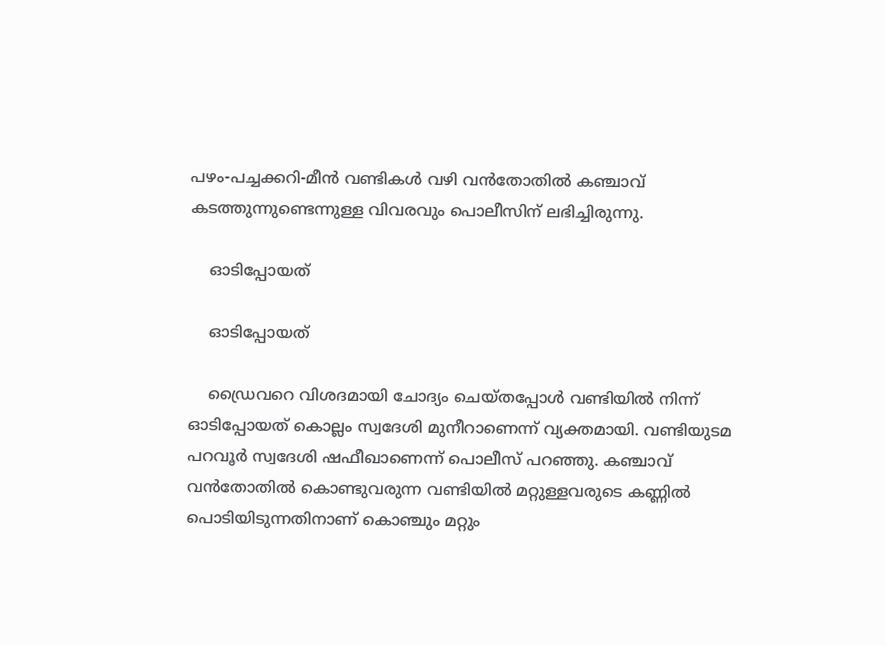പഴം-പച്ചക്കറി-മീൻ വണ്ടികൾ വഴി വൻതോതിൽ കഞ്ചാവ് കടത്തുന്നുണ്ടെന്നുള്ള വിവരവും പൊലീസിന് ലഭിച്ചിരുന്നു.

    ഓടിപ്പോയത്

    ഓടിപ്പോയത്

    ഡ്രൈവറെ വിശദമായി ചോദ്യം ചെയ്തപ്പോള്‍ വണ്ടിയില്‍ നിന്ന് ഓടിപ്പോയത് കൊല്ലം സ്വദേശി മുനീറാണെന്ന് വ്യക്തമായി. വണ്ടിയുടമ പറവൂര്‍ സ്വദേശി ഷഫീഖാണെന്ന് പൊലീസ് പറഞ്ഞു. കഞ്ചാവ് വന്‍തോതില്‍ കൊണ്ടുവരുന്ന വണ്ടിയില്‍ മറ്റുള്ളവരുടെ കണ്ണില്‍ പൊടിയിടുന്നതിനാണ് കൊഞ്ചും മറ്റും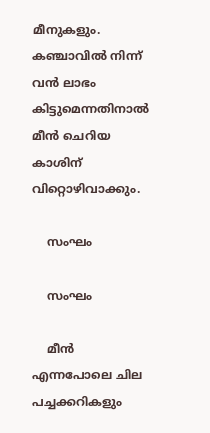മീനുകളും. കഞ്ചാവില്‍ നിന്ന് വന്‍ ലാഭം കിട്ടുമെന്നതിനാല്‍ മീന്‍ ചെറിയ കാശിന് വിറ്റൊഴിവാക്കും.

    സംഘം

    സംഘം

    മീന്‍ എന്നപോലെ ചില പച്ചക്കറികളും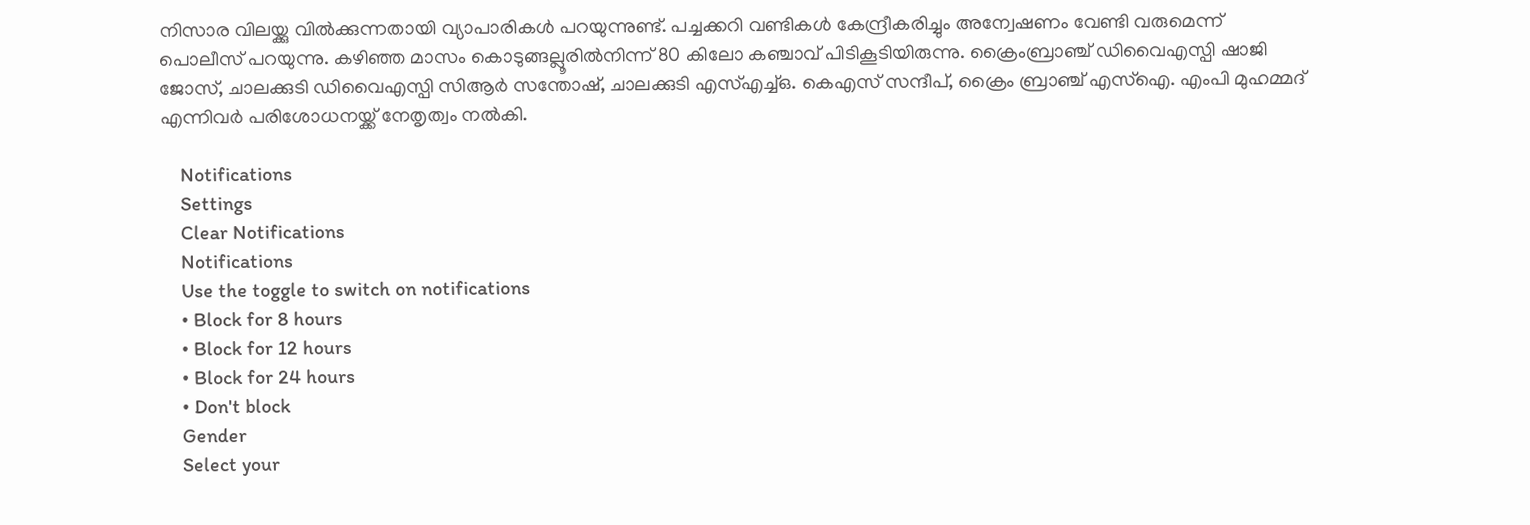നിസാര വിലയ്ക്കു വില്‍ക്കുന്നതായി വ്യാപാരികള്‍ പറയുന്നുണ്ട്. പച്ചക്കറി വണ്ടികള്‍ കേന്ദ്രീകരിച്ചും അന്വേഷണം വേണ്ടി വരുമെന്ന് പൊലീസ് പറയുന്നു. കഴിഞ്ഞ മാസം കൊടുങ്ങല്ലൂരിൽനിന്ന് 80 കിലോ കഞ്ചാവ് പിടികൂടിയിരുന്നു. ക്രൈംബ്രാഞ്ച് ഡിവൈഎസ്പി ഷാജി ജോസ്, ചാലക്കുടി ഡിവൈഎസ്പി സിആർ സന്തോഷ്, ചാലക്കുടി എസ്എച്ച്ഒ. കെഎസ് സന്ദീപ്, ക്രൈം ബ്രാഞ്ച് എസ്ഐ. എംപി മുഹമ്മദ് എന്നിവര്‍ പരിശോധനയ്ക്ക് നേതൃത്വം നല്‍കി.

    Notifications
    Settings
    Clear Notifications
    Notifications
    Use the toggle to switch on notifications
    • Block for 8 hours
    • Block for 12 hours
    • Block for 24 hours
    • Don't block
    Gender
    Select your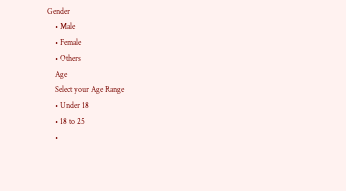Gender
    • Male
    • Female
    • Others
    Age
    Select your Age Range
    • Under 18
    • 18 to 25
    •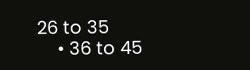26 to 35
    • 36 to 45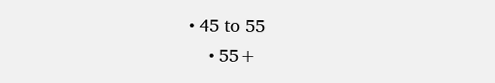• 45 to 55
    • 55+